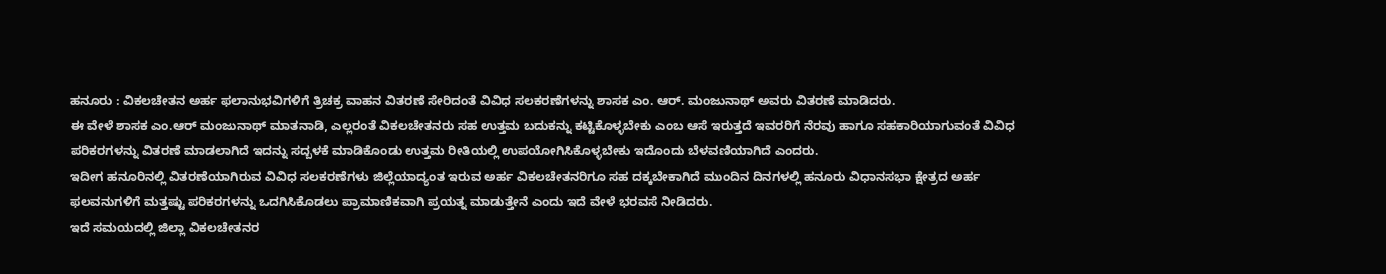ಹನೂರು : ವಿಕಲಚೇತನ ಅರ್ಹ ಫಲಾನುಭವಿಗಳಿಗೆ ತ್ರಿಚಕ್ರ ವಾಹನ ವಿತರಣೆ ಸೇರಿದಂತೆ ವಿವಿಧ ಸಲಕರಣೆಗಳನ್ನು ಶಾಸಕ ಎಂ. ಆರ್. ಮಂಜುನಾಥ್ ಅವರು ವಿತರಣೆ ಮಾಡಿದರು.
ಈ ವೇಳೆ ಶಾಸಕ ಎಂ.ಆರ್ ಮಂಜುನಾಥ್ ಮಾತನಾಡಿ, ಎಲ್ಲರಂತೆ ವಿಕಲಚೇತನರು ಸಹ ಉತ್ತಮ ಬದುಕನ್ನು ಕಟ್ಟಿಕೊಳ್ಳಬೇಕು ಎಂಬ ಆಸೆ ಇರುತ್ತದೆ ಇವರರಿಗೆ ನೆರವು ಹಾಗೂ ಸಹಕಾರಿಯಾಗುವಂತೆ ವಿವಿಧ ಪರಿಕರಗಳನ್ನು ವಿತರಣೆ ಮಾಡಲಾಗಿದೆ ಇದನ್ನು ಸದ್ಬಳಕೆ ಮಾಡಿಕೊಂಡು ಉತ್ತಮ ರೀತಿಯಲ್ಲಿ ಉಪಯೋಗಿಸಿಕೊಳ್ಳಬೇಕು ಇದೊಂದು ಬೆಳವಣಿಯಾಗಿದೆ ಎಂದರು.
ಇದೀಗ ಹನೂರಿನಲ್ಲಿ ವಿತರಣೆಯಾಗಿರುವ ವಿವಿಧ ಸಲಕರಣೆಗಳು ಜಿಲ್ಲೆಯಾದ್ಯಂತ ಇರುವ ಅರ್ಹ ವಿಕಲಚೇತನರಿಗೂ ಸಹ ದಕ್ಕಬೇಕಾಗಿದೆ ಮುಂದಿನ ದಿನಗಳಲ್ಲಿ ಹನೂರು ವಿಧಾನಸಭಾ ಕ್ಷೇತ್ರದ ಅರ್ಹ ಫಲವನುಗಳಿಗೆ ಮತ್ತಷ್ಟು ಪರಿಕರಗಳನ್ನು ಒದಗಿಸಿಕೊಡಲು ಪ್ರಾಮಾಣಿಕವಾಗಿ ಪ್ರಯತ್ನ ಮಾಡುತ್ತೇನೆ ಎಂದು ಇದೆ ವೇಳೆ ಭರವಸೆ ನೀಡಿದರು.
ಇದೆ ಸಮಯದಲ್ಲಿ ಜಿಲ್ಲಾ ವಿಕಲಚೇತನರ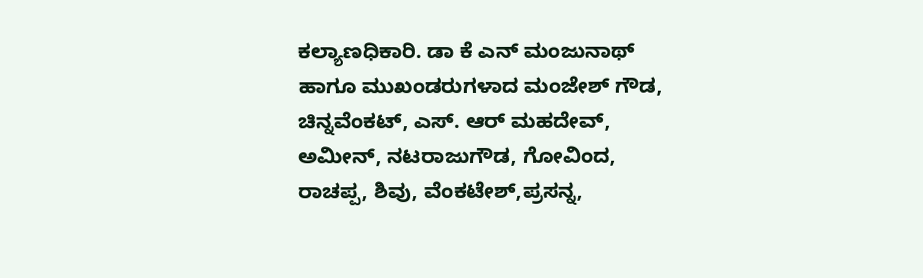ಕಲ್ಯಾಣಧಿಕಾರಿ. ಡಾ ಕೆ ಎನ್ ಮಂಜುನಾಥ್ ಹಾಗೂ ಮುಖಂಡರುಗಳಾದ ಮಂಜೇಶ್ ಗೌಡ, ಚಿನ್ನವೆಂಕಟ್, ಎಸ್. ಆರ್ ಮಹದೇವ್, ಅಮೀನ್, ನಟರಾಜುಗೌಡ, ಗೋವಿಂದ, ರಾಚಪ್ಪ, ಶಿವು, ವೆಂಕಟೇಶ್,ಪ್ರಸನ್ನ,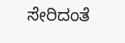ಸೇರಿದಂತೆ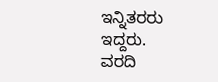ಇನ್ನಿತರರು ಇದ್ದರು.
ವರದಿ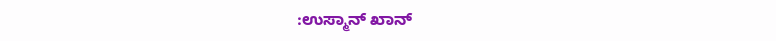:ಉಸ್ಮಾನ್ ಖಾನ್